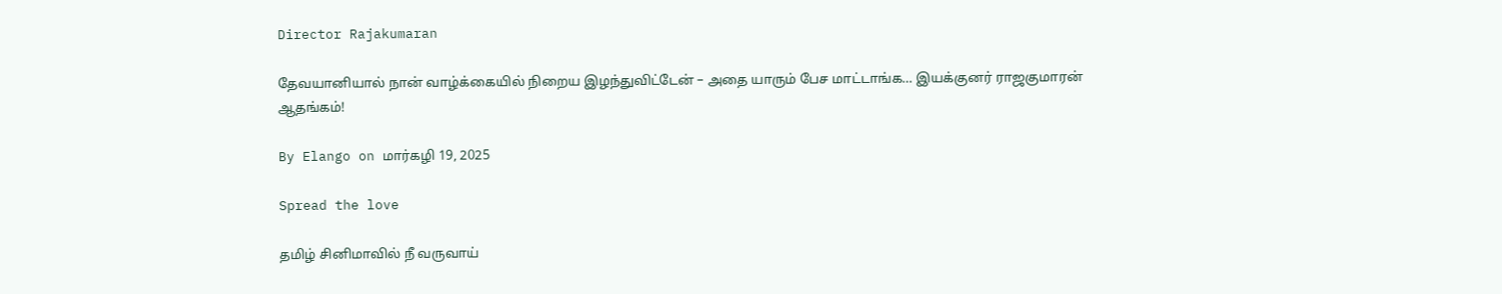Director Rajakumaran

தேவயானியால் நான் வாழ்க்கையில் நிறைய இழந்துவிட்டேன் – அதை யாரும் பேச மாட்டாங்க… இயக்குனர் ராஜகுமாரன் ஆதங்கம்!

By Elango on மார்கழி 19, 2025

Spread the love

தமிழ் சினிமாவில் நீ வருவாய்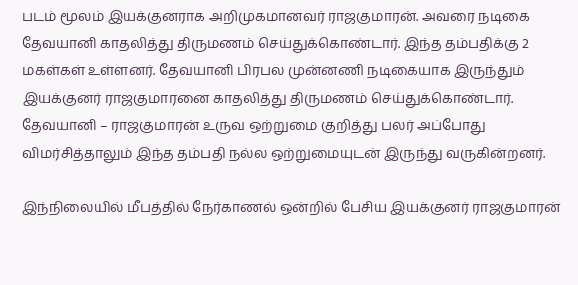படம் மூலம் இயக்குனராக அறிமுகமானவர் ராஜகுமாரன். அவரை நடிகை தேவயானி காதலித்து திருமணம் செய்துக்கொண்டார். இந்த தம்பதிக்கு 2 மகள்கள் உள்ளனர். தேவயானி பிரபல முன்னணி நடிகையாக இருந்தும் இயக்குனர் ராஜகுமாரனை காதலித்து திருமணம் செய்துக்கொண்டார். தேவயானி – ராஜகுமாரன் உருவ ஒற்றுமை குறித்து பலர் அப்போது விமர்சித்தாலும் இந்த தம்பதி நல்ல ஒற்றுமையுடன் இருந்து வருகின்றனர்.

இந்நிலையில் மீபத்தில் நேர்காணல் ஒன்றில் பேசிய இயக்குனர் ராஜகுமாரன்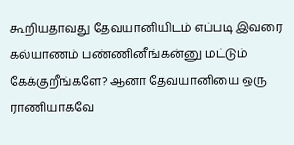கூறியதாவது தேவயானியிடம் எப்படி இவரை கல்யாணம் பண்ணினீங்கன்னு மட்டும் கேக்குறீங்களே? ஆனா தேவயானியை ஒரு ராணியாகவே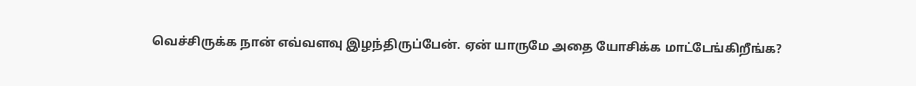வெச்சிருக்க நான் எவ்வளவு இழந்திருப்பேன். ஏன் யாருமே அதை யோசிக்க மாட்டேங்கிறீங்க?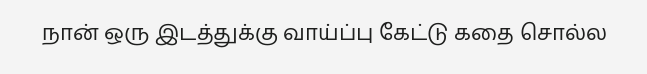நான் ஒரு இடத்துக்கு வாய்ப்பு கேட்டு கதை சொல்ல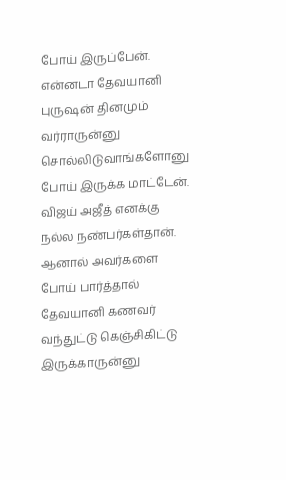போய் இருப்பேன். என்னடா தேவயானி புருஷன் தினமும் வர்ராருன்னு சொல்லிடுவாங்களோனு போய் இருக்க மாட்டேன். விஜய் அஜீத் எனக்கு நல்ல நண்பர்கள்தான். ஆனால் அவர்களை போய் பார்த்தால் தேவயானி கணவர் வந்துட்டு கெஞ்சிகிட்டு இருக்காருன்னு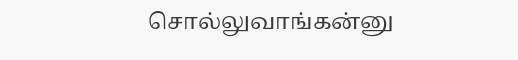சொல்லுவாங்கன்னு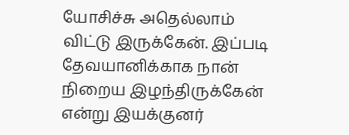யோசிச்சு அதெல்லாம் விட்டு இருக்கேன். இப்படி தேவயானிக்காக நான் நிறைய இழந்திருக்கேன் என்று இயக்குனர்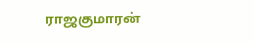ராஜகுமாரன்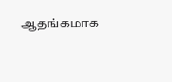ஆதங்கமாக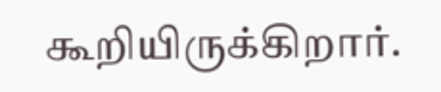கூறியிருக்கிறார்.